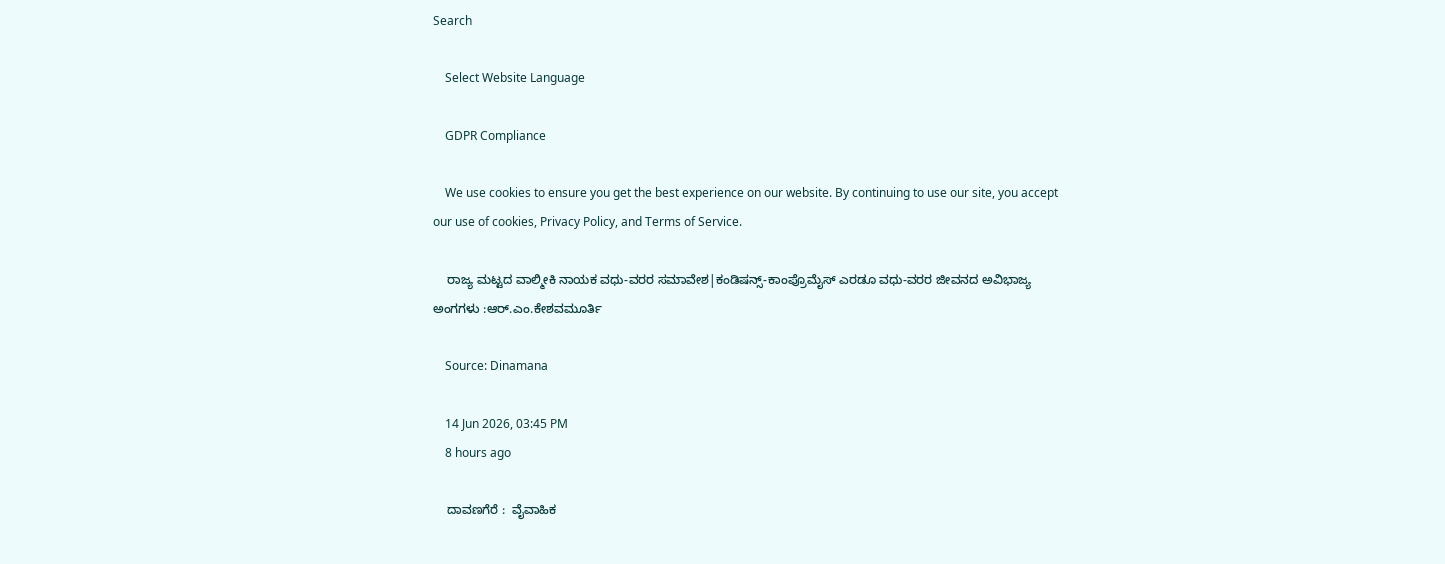Search

    Select Website Language

    GDPR Compliance

    We use cookies to ensure you get the best experience on our website. By continuing to use our site, you accept our use of cookies, Privacy Policy, and Terms of Service.

    ರಾಜ್ಯ ಮಟ್ಟದ ವಾಲ್ಮೀಕಿ ನಾಯಕ ವಧು-ವರರ ಸಮಾವೇಶ|ಕಂಡಿಷನ್ಸ್-ಕಾಂಪ್ರೊಮೈಸ್ ಎರಡೂ ವಧು-ವರರ ಜೀವನದ ಅವಿಭಾಜ್ಯ ಅಂಗಗಳು :ಆರ್.ಎಂ.ಕೇಶವಮೂರ್ತಿ

    Source: Dinamana

    14 Jun 2026, 03:45 PM
    8 hours ago

    ದಾವಣಗೆರೆ :  ವೈವಾಹಿಕ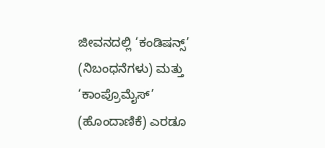ಜೀವನದಲ್ಲಿ ‘ಕಂಡಿಷನ್ಸ್’ (ನಿಬಂಧನೆಗಳು) ಮತ್ತು ‘ಕಾಂಪ್ರೊಮೈಸ್’ (ಹೊಂದಾಣಿಕೆ) ಎರಡೂ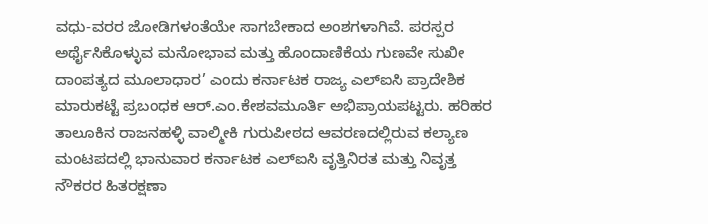ವಧು-ವರರ ಜೋಡಿಗಳಂತೆಯೇ ಸಾಗಬೇಕಾದ ಅಂಶಗಳಾಗಿವೆ. ಪರಸ್ಪರ ಅರ್ಥೈಸಿಕೊಳ್ಳುವ ಮನೋಭಾವ ಮತ್ತು ಹೊಂದಾಣಿಕೆಯ ಗುಣವೇ ಸುಖೀ ದಾಂಪತ್ಯದ ಮೂಲಾಧಾರ’ ಎಂದು ಕರ್ನಾಟಕ ರಾಜ್ಯ ಎಲ್‌ಐಸಿ ಪ್ರಾದೇಶಿಕ ಮಾರುಕಟ್ಟೆ ಪ್ರಬಂಧಕ ಆರ್.ಎಂ.ಕೇಶವಮೂರ್ತಿ ಅಭಿಪ್ರಾಯಪಟ್ಟರು. ಹರಿಹರ ತಾಲೂಕಿನ ರಾಜನಹಳ್ಳಿ ವಾಲ್ಮೀಕಿ ಗುರುಪೀಠದ ಆವರಣದಲ್ಲಿರುವ ಕಲ್ಯಾಣ ಮಂಟಪದಲ್ಲಿ ಭಾನುವಾರ ಕರ್ನಾಟಕ ಎಲ್‌ಐಸಿ ವೃತ್ತಿನಿರತ ಮತ್ತು ನಿವೃತ್ತ ನೌಕರರ ಹಿತರಕ್ಷಣಾ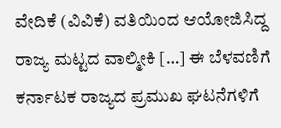ವೇದಿಕೆ (ವಿವಿಕೆ) ವತಿಯಿಂದ ಆಯೋಜಿಸಿದ್ದ ರಾಜ್ಯ ಮಟ್ಟದ ವಾಲ್ಮೀಕಿ […] ಈ ಬೆಳವಣಿಗೆ ಕರ್ನಾಟಕ ರಾಜ್ಯದ ಪ್ರಮುಖ ಘಟನೆಗಳಿಗೆ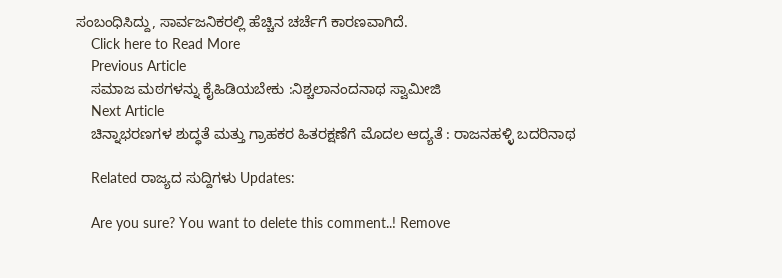ಸಂಬಂಧಿಸಿದ್ದು, ಸಾರ್ವಜನಿಕರಲ್ಲಿ ಹೆಚ್ಚಿನ ಚರ್ಚೆಗೆ ಕಾರಣವಾಗಿದೆ.
    Click here to Read More
    Previous Article
    ಸಮಾಜ ಮಠಗಳನ್ನು ಕೈಹಿಡಿಯಬೇಕು :ನಿಶ್ಚಲಾನಂದನಾಥ ಸ್ವಾಮೀಜಿ
    Next Article
    ಚಿನ್ನಾಭರಣಗಳ ಶುದ್ಧತೆ ಮತ್ತು ಗ್ರಾಹಕರ ಹಿತರಕ್ಷಣೆಗೆ ಮೊದಲ ಆದ್ಯತೆ : ರಾಜನಹಳ್ಳಿ ಬದರಿನಾಥ

    Related ರಾಜ್ಯದ ಸುದ್ದಿಗಳು Updates:

    Are you sure? You want to delete this comment..! Remove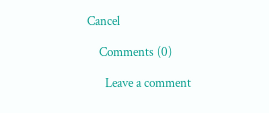Cancel

    Comments (0)

      Leave a comment